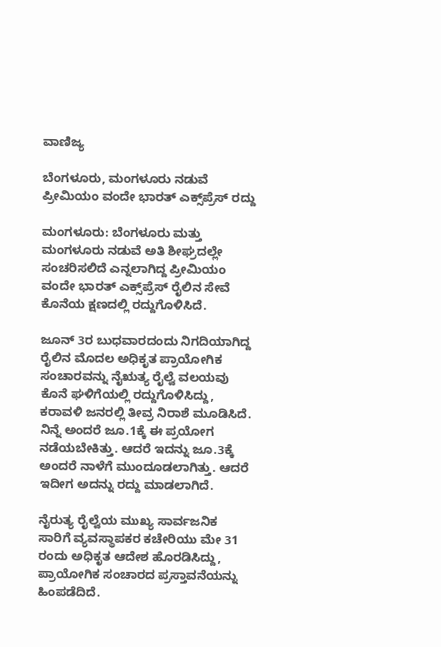ವಾಣಿಜ್ಯ

ಬೆಂಗಳೂರು, ಮಂಗಳೂರು ನಡುವೆ ಪ್ರೀಮಿಯಂ ವಂದೇ ಭಾರತ್ ಎಕ್ಸ್‌ಪ್ರೆಸ್ ರದ್ದು

ಮಂಗಳೂರು: ಬೆಂಗಳೂರು ಮತ್ತು ಮಂಗಳೂರು ನಡುವೆ ಅತಿ ಶೀಘ್ರದಲ್ಲೇ ಸಂಚರಿಸಲಿದೆ ಎನ್ನಲಾಗಿದ್ದ ಪ್ರೀಮಿಯಂ ವಂದೇ ಭಾರತ್ ಎಕ್ಸ್‌ಪ್ರೆಸ್ ರೈಲಿನ ಸೇವೆ ಕೊನೆಯ ಕ್ಷಣದಲ್ಲಿ ರದ್ದುಗೊಳಿಸಿದೆ.

ಜೂನ್ 3ರ ಬುಧವಾರದಂದು ನಿಗದಿಯಾಗಿದ್ದ ರೈಲಿನ ಮೊದಲ ಅಧಿಕೃತ ಪ್ರಾಯೋಗಿಕ ಸಂಚಾರವನ್ನು ನೈಋತ್ಯ ರೈಲ್ವೆ ವಲಯವು ಕೊನೆ ಘಳಿಗೆಯಲ್ಲಿ ರದ್ದುಗೊಳಿಸಿದ್ದು, ಕರಾವಳಿ ಜನರಲ್ಲಿ ತೀವ್ರ ನಿರಾಶೆ ಮೂಡಿಸಿದೆ. ನಿನ್ನೆ ಅಂದರೆ ಜೂ.1ಕ್ಕೆ ಈ ಪ್ರಯೋಗ ನಡೆಯಬೇಕಿತ್ತು. ಆದರೆ ಇದನ್ನು ಜೂ.3ಕ್ಕೆ ಅಂದರೆ ನಾಳೆಗೆ ಮುಂದೂಡಲಾಗಿತ್ತು. ಆದರೆ ಇದೀಗ ಅದನ್ನು ರದ್ದು ಮಾಡಲಾಗಿದೆ.

ನೈರುತ್ಯ ರೈಲ್ವೆಯ ಮುಖ್ಯ ಸಾರ್ವಜನಿಕ ಸಾರಿಗೆ ವ್ಯವಸ್ಥಾಪಕರ ಕಚೇರಿಯು ಮೇ 31 ರಂದು ಅಧಿಕೃತ ಆದೇಶ ಹೊರಡಿಸಿದ್ದು, ಪ್ರಾಯೋಗಿಕ ಸಂಚಾರದ ಪ್ರಸ್ತಾವನೆಯನ್ನು ಹಿಂಪಡೆದಿದೆ.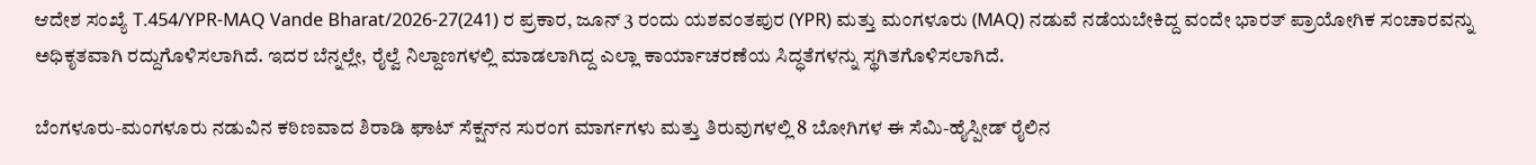ಆದೇಶ ಸಂಖ್ಯೆ T.454/YPR-MAQ Vande Bharat/2026-27(241) ರ ಪ್ರಕಾರ, ಜೂನ್ 3 ರಂದು ಯಶವಂತಪುರ (YPR) ಮತ್ತು ಮಂಗಳೂರು (MAQ) ನಡುವೆ ನಡೆಯಬೇಕಿದ್ದ ವಂದೇ ಭಾರತ್ ಪ್ರಾಯೋಗಿಕ ಸಂಚಾರವನ್ನು ಅಧಿಕೃತವಾಗಿ ರದ್ದುಗೊಳಿಸಲಾಗಿದೆ. ಇದರ ಬೆನ್ನಲ್ಲೇ, ರೈಲ್ವೆ ನಿಲ್ದಾಣಗಳಲ್ಲಿ ಮಾಡಲಾಗಿದ್ದ ಎಲ್ಲಾ ಕಾರ್ಯಾಚರಣೆಯ ಸಿದ್ಧತೆಗಳನ್ನು ಸ್ಥಗಿತಗೊಳಿಸಲಾಗಿದೆ.

ಬೆಂಗಳೂರು-ಮಂಗಳೂರು ನಡುವಿನ ಕಠಿಣವಾದ ಶಿರಾಡಿ ಘಾಟ್ ಸೆಕ್ಷನ್‌ನ ಸುರಂಗ ಮಾರ್ಗಗಳು ಮತ್ತು ತಿರುವುಗಳಲ್ಲಿ 8 ಬೋಗಿಗಳ ಈ ಸೆಮಿ-ಹೈಸ್ಪೀಡ್ ರೈಲಿನ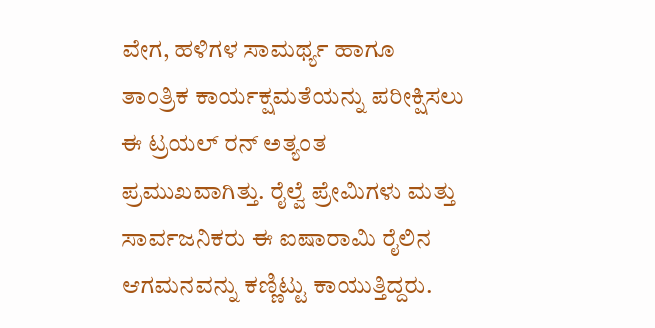ವೇಗ, ಹಳಿಗಳ ಸಾಮರ್ಥ್ಯ ಹಾಗೂ ತಾಂತ್ರಿಕ ಕಾರ್ಯಕ್ಷಮತೆಯನ್ನು ಪರೀಕ್ಷಿಸಲು ಈ ಟ್ರಯಲ್ ರನ್ ಅತ್ಯಂತ ಪ್ರಮುಖವಾಗಿತ್ತು. ರೈಲ್ವೆ ಪ್ರೇಮಿಗಳು ಮತ್ತು ಸಾರ್ವಜನಿಕರು ಈ ಐಷಾರಾಮಿ ರೈಲಿನ ಆಗಮನವನ್ನು ಕಣ್ಣಿಟ್ಟು ಕಾಯುತ್ತಿದ್ದರು.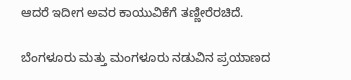ಆದರೆ ಇದೀಗ ಅವರ ಕಾಯುವಿಕೆಗೆ ತಣ್ಣೀರೆರಚಿದೆ.

ಬೆಂಗಳೂರು ಮತ್ತು ಮಂಗಳೂರು ನಡುವಿನ ಪ್ರಯಾಣದ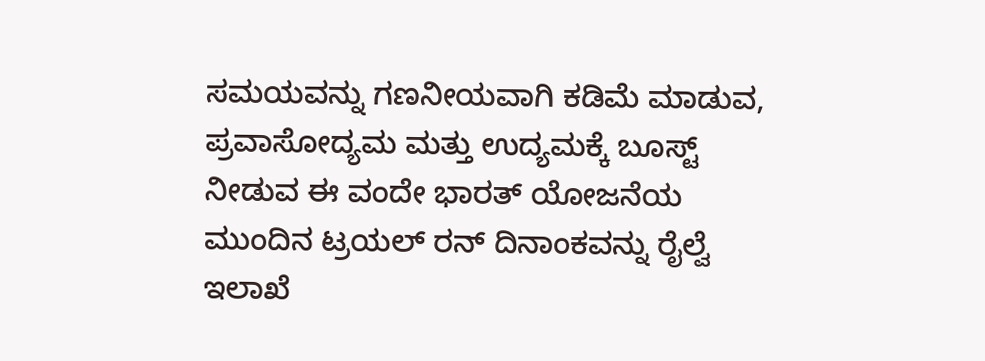ಸಮಯವನ್ನು ಗಣನೀಯವಾಗಿ ಕಡಿಮೆ ಮಾಡುವ, ಪ್ರವಾಸೋದ್ಯಮ ಮತ್ತು ಉದ್ಯಮಕ್ಕೆ ಬೂಸ್ಟ್ ನೀಡುವ ಈ ವಂದೇ ಭಾರತ್ ಯೋಜನೆಯ ಮುಂದಿನ ಟ್ರಯಲ್ ರನ್ ದಿನಾಂಕವನ್ನು ರೈಲ್ವೆ ಇಲಾಖೆ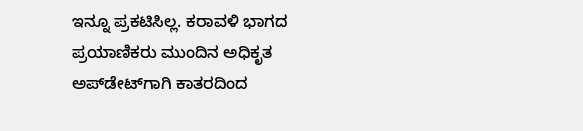ಇನ್ನೂ ಪ್ರಕಟಿಸಿಲ್ಲ. ಕರಾವಳಿ ಭಾಗದ ಪ್ರಯಾಣಿಕರು ಮುಂದಿನ ಅಧಿಕೃತ ಅಪ್‌ಡೇಟ್‌ಗಾಗಿ ಕಾತರದಿಂದ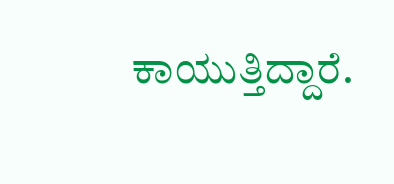ಕಾಯುತ್ತಿದ್ದಾರೆ.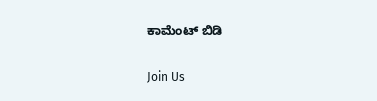ಕಾಮೆಂಟ್ ಬಿಡಿ

Join Us